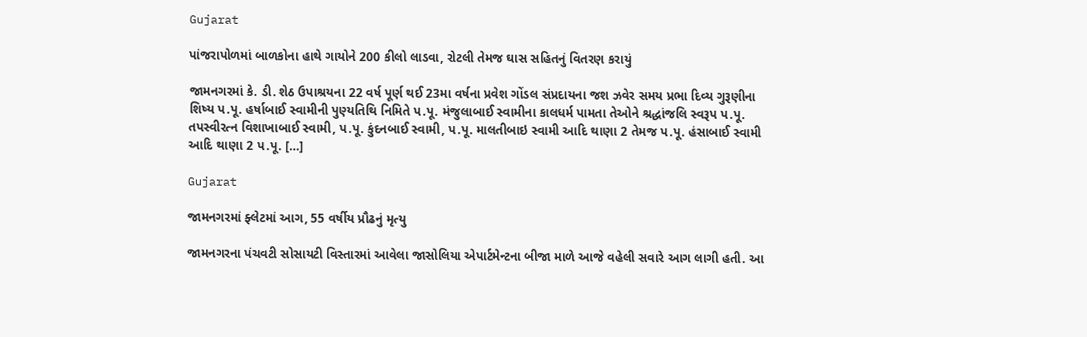Gujarat

પાંજરાપોળમાં બાળકોના હાથે ગાયોને 200 કીલો લાડવા, રોટલી તેમજ ઘાસ સહિતનું વિતરણ કરાયું

જામનગરમાં કે. ડી. શેઠ ઉપાશ્રયના 22 વર્ષ પૂર્ણ થઈ 23મા વર્ષના પ્રવેશ ગોંડલ સંપ્રદાયના જશ ઝવેર સમય પ્રભા દિવ્ય ગુરૂણીના શિષ્ય પ.પૂ. હર્ષાબાઈ સ્વામીની પુણ્યતિથિ નિમિતે પ.પૂ. મંજુલાબાઈ સ્વામીના કાલધર્મ પામતા તેઓને શ્રદ્ધાંજલિ સ્વરૂપ પ.પૂ. તપસ્વીરત્ન વિશાખાબાઈ સ્વામી, પ.પૂ. કુંદનબાઈ સ્વામી, પ.પૂ. માલતીબાઇ સ્વામી આદિ થાણા 2 તેમજ પ.પૂ. હંસાબાઈ સ્વામી આદિ થાણા 2 પ.પૂ. […]

Gujarat

જામનગરમાં ફ્લેટમાં આગ, 55 વર્ષીય પ્રૌઢનું મૃત્યુ

જામનગરના પંચવટી સોસાયટી વિસ્તારમાં આવેલા જાસોલિયા એપાર્ટમેન્ટના બીજા માળે આજે વહેલી સવારે આગ લાગી હતી. આ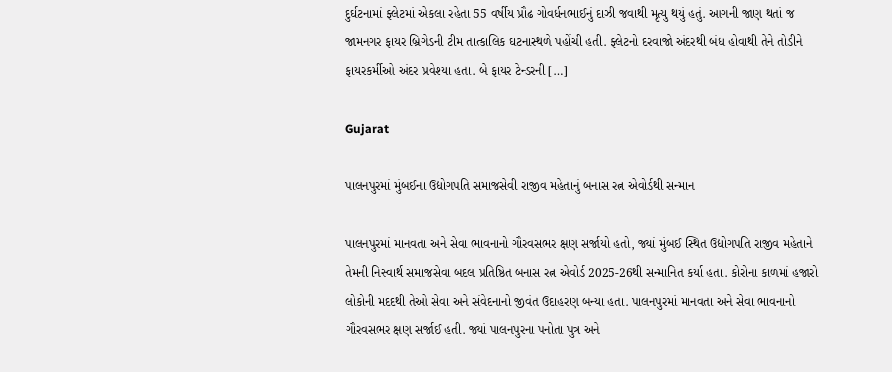દુર્ઘટનામાં ફ્લેટમાં એકલા રહેતા 55 વર્ષીય પ્રૌઢ ગોવર્ધનભાઈનું દાઝી જવાથી મૃત્યુ થયું હતું. આગની જાણ થતાં જ જામનગર ફાયર બ્રિગેડની ટીમ તાત્કાલિક ઘટનાસ્થળે પહોંચી હતી. ફ્લેટનો દરવાજો અંદરથી બંધ હોવાથી તેને તોડીને ફાયરકર્મીઓ અંદર પ્રવેશ્યા હતા. બે ફાયર ટેન્ડરની […]

Gujarat

પાલનપુરમાં મુંબઈના ઉદ્યોગપતિ સમાજસેવી રાજીવ મહેતાનું બનાસ રત્ન એવોર્ડથી સન્માન

પાલનપુરમાં માનવતા અને સેવા ભાવનાનો ગૌરવસભર ક્ષણ સર્જાયો હતો, જ્યાં મુંબઈ સ્થિત ઉદ્યોગપતિ રાજીવ મહેતાને તેમની નિસ્વાર્થ સમાજસેવા બદલ પ્રતિષ્ઠિત બનાસ રત્ન એવોર્ડ 2025-26થી સન્માનિત કર્યા હતા. કોરોના કાળમાં હજારો લોકોની મદદથી તેઓ સેવા અને સંવેદનાનો જીવંત ઉદાહરણ બન્યા હતા. પાલનપુરમાં માનવતા અને સેવા ભાવનાનો ગૌરવસભર ક્ષણ સર્જાઈ હતી. જ્યાં પાલનપુરના પનોતા પુત્ર અને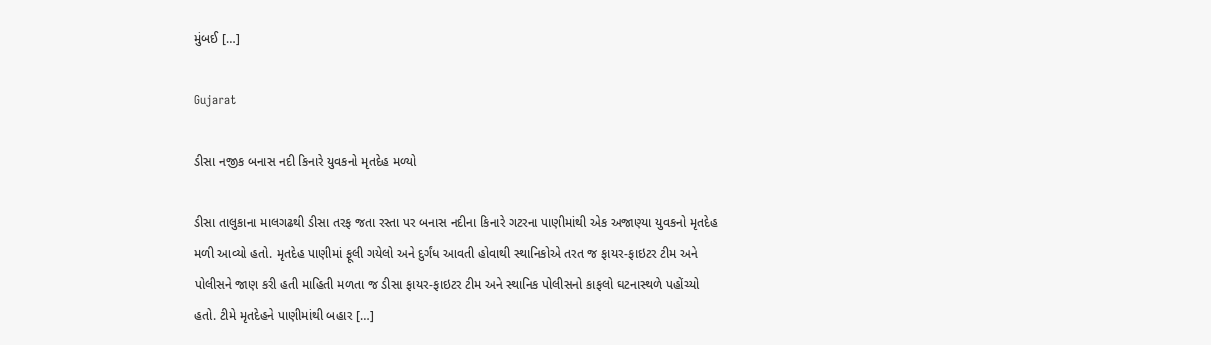મુંબઈ […]

Gujarat

ડીસા નજીક બનાસ નદી કિનારે યુવકનો મૃતદેહ મળ્યો

ડીસા તાલુકાના માલગઢથી ડીસા તરફ જતા રસ્તા પર બનાસ નદીના કિનારે ગટરના પાણીમાંથી એક અજાણ્યા યુવકનો મૃતદેહ મળી આવ્યો હતો. મૃતદેહ પાણીમાં ફૂલી ગયેલો અને દુર્ગંધ આવતી હોવાથી સ્થાનિકોએ તરત જ ફાયર-ફાઇટર ટીમ અને પોલીસને જાણ કરી હતી માહિતી મળતા જ ડીસા ફાયર-ફાઇટર ટીમ અને સ્થાનિક પોલીસનો કાફલો ઘટનાસ્થળે પહોંચ્યો હતો. ટીમે મૃતદેહને પાણીમાંથી બહાર […]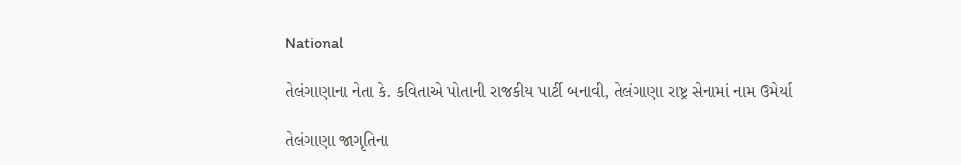National

તેલંગાણાના નેતા કે. કવિતાએ પોતાની રાજકીય પાર્ટી બનાવી, તેલંગાણા રાષ્ટ્ર સેનામાં નામ ઉમેર્યા

તેલંગાણા જાગૃતિના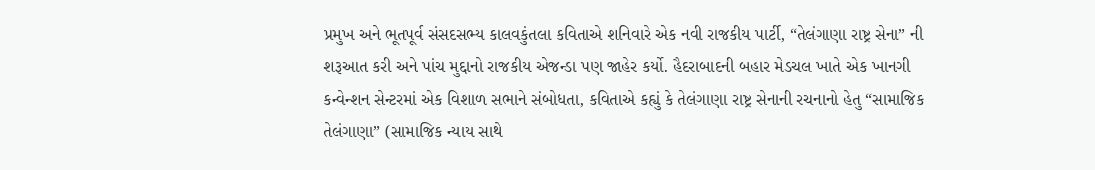પ્રમુખ અને ભૂતપૂર્વ સંસદસભ્ય કાલવકુંતલા કવિતાએ શનિવારે એક નવી રાજકીય પાર્ટી, “તેલંગાણા રાષ્ટ્ર સેના” ની શરૂઆત કરી અને પાંચ મુદ્દાનો રાજકીય એજન્ડા પણ જાહેર કર્યો. હૈદરાબાદની બહાર મેડચલ ખાતે એક ખાનગી કન્વેન્શન સેન્ટરમાં એક વિશાળ સભાને સંબોધતા, કવિતાએ કહ્યું કે તેલંગાણા રાષ્ટ્ર સેનાની રચનાનો હેતુ “સામાજિક તેલંગાણા” (સામાજિક ન્યાય સાથે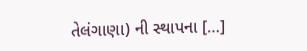તેલંગાણા) ની સ્થાપના […]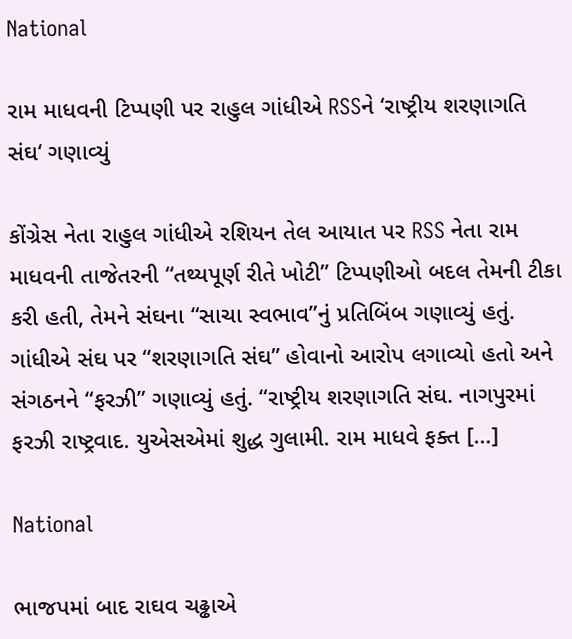National

રામ માધવની ટિપ્પણી પર રાહુલ ગાંધીએ RSSને ‘રાષ્ટ્રીય શરણાગતિ સંઘ‘ ગણાવ્યું

કોંગ્રેસ નેતા રાહુલ ગાંધીએ રશિયન તેલ આયાત પર RSS નેતા રામ માધવની તાજેતરની “તથ્યપૂર્ણ રીતે ખોટી” ટિપ્પણીઓ બદલ તેમની ટીકા કરી હતી, તેમને સંઘના “સાચા સ્વભાવ”નું પ્રતિબિંબ ગણાવ્યું હતું. ગાંધીએ સંઘ પર “શરણાગતિ સંઘ” હોવાનો આરોપ લગાવ્યો હતો અને સંગઠનને “ફરઝી” ગણાવ્યું હતું. “રાષ્ટ્રીય શરણાગતિ સંઘ. નાગપુરમાં ફરઝી રાષ્ટ્રવાદ. યુએસએમાં શુદ્ધ ગુલામી. રામ માધવે ફક્ત […]

National

ભાજપમાં બાદ રાઘવ ચઢ્ઢાએ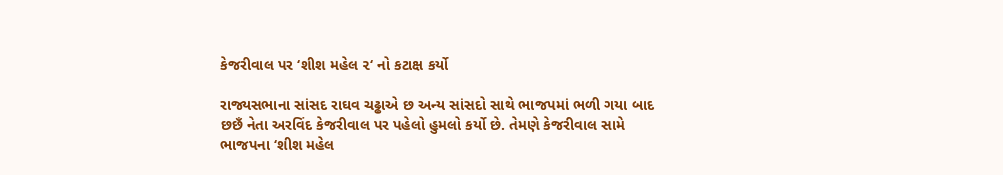કેજરીવાલ પર ‘શીશ મહેલ ૨‘ નો કટાક્ષ કર્યો

રાજ્યસભાના સાંસદ રાઘવ ચઢ્ઢાએ છ અન્ય સાંસદો સાથે ભાજપમાં ભળી ગયા બાદ છછઁ નેતા અરવિંદ કેજરીવાલ પર પહેલો હુમલો કર્યો છે. તેમણે કેજરીવાલ સામે ભાજપના ‘શીશ મહેલ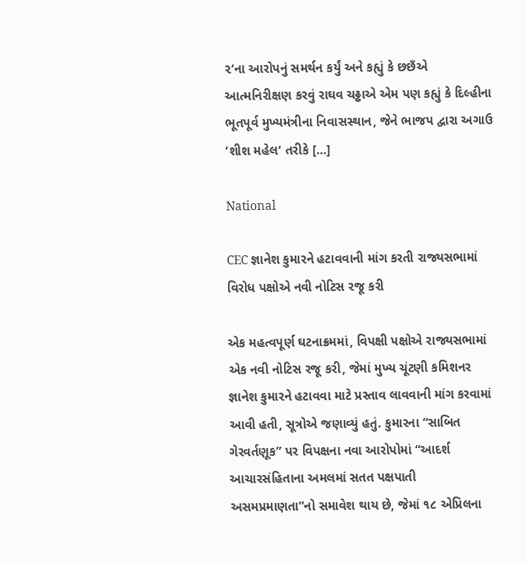૨‘ના આરોપનું સમર્થન કર્યું અને કહ્યું કે છછઁએ આત્મનિરીક્ષણ કરવું રાઘવ ચઢ્ઢાએ એમ પણ કહ્યું કે દિલ્હીના ભૂતપૂર્વ મુખ્યમંત્રીના નિવાસસ્થાન, જેને ભાજપ દ્વારા અગાઉ ‘શીશ મહેલ‘ તરીકે […]

National

CEC જ્ઞાનેશ કુમારને હટાવવાની માંગ કરતી રાજ્યસભામાં વિરોધ પક્ષોએ નવી નોટિસ રજૂ કરી

એક મહત્વપૂર્ણ ઘટનાક્રમમાં, વિપક્ષી પક્ષોએ રાજ્યસભામાં એક નવી નોટિસ રજૂ કરી, જેમાં મુખ્ય ચૂંટણી કમિશનર જ્ઞાનેશ કુમારને હટાવવા માટે પ્રસ્તાવ લાવવાની માંગ કરવામાં આવી હતી, સૂત્રોએ જણાવ્યું હતું. કુમારના “સાબિત ગેરવર્તણૂક” પર વિપક્ષના નવા આરોપોમાં “આદર્શ આચારસંહિતાના અમલમાં સતત પક્ષપાતી અસમપ્રમાણતા”નો સમાવેશ થાય છે, જેમાં ૧૮ એપ્રિલના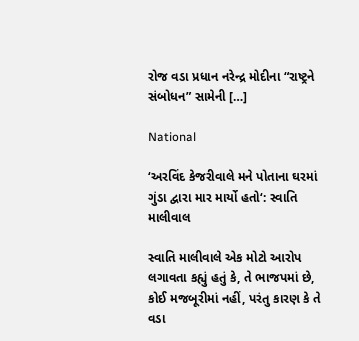રોજ વડા પ્રધાન નરેન્દ્ર મોદીના “રાષ્ટ્રને સંબોધન” સામેની […]

National

‘અરવિંદ કેજરીવાલે મને પોતાના ઘરમાં ગુંડા દ્વારા માર માર્યો હતો‘: સ્વાતિ માલીવાલ

સ્વાતિ માલીવાલે એક મોટો આરોપ લગાવતા કહ્યું હતું કે, તે ભાજપમાં છે, કોઈ મજબૂરીમાં નહીં, પરંતુ કારણ કે તે વડા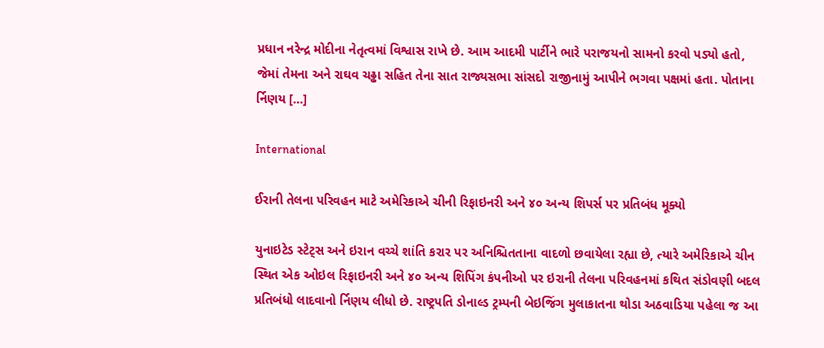પ્રધાન નરેન્દ્ર મોદીના નેતૃત્વમાં વિશ્વાસ રાખે છે. આમ આદમી પાર્ટીને ભારે પરાજયનો સામનો કરવો પડ્યો હતો, જેમાં તેમના અને રાઘવ ચઢ્ઢા સહિત તેના સાત રાજ્યસભા સાંસદો રાજીનામું આપીને ભગવા પક્ષમાં હતા. પોતાના ર્નિણય […]

International

ઈરાની તેલના પરિવહન માટે અમેરિકાએ ચીની રિફાઇનરી અને ૪૦ અન્ય શિપર્સ પર પ્રતિબંધ મૂક્યો

યુનાઇટેડ સ્ટેટ્સ અને ઇરાન વચ્ચે શાંતિ કરાર પર અનિશ્ચિતતાના વાદળો છવાયેલા રહ્યા છે, ત્યારે અમેરિકાએ ચીન સ્થિત એક ઓઇલ રિફાઇનરી અને ૪૦ અન્ય શિપિંગ કંપનીઓ પર ઇરાની તેલના પરિવહનમાં કથિત સંડોવણી બદલ પ્રતિબંધો લાદવાનો ર્નિણય લીધો છે. રાષ્ટ્રપતિ ડોનાલ્ડ ટ્રમ્પની બેઇજિંગ મુલાકાતના થોડા અઠવાડિયા પહેલા જ આ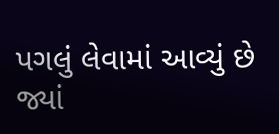પગલું લેવામાં આવ્યું છે જ્યાં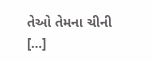તેઓ તેમના ચીની […]